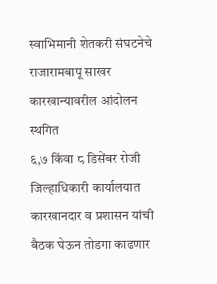स्वाभिमानी शेतकरी संघटनेचे राजारामबापू साखर कारखान्यावरील आंदोलन स्थगित
६,७ किंवा ८ डिसेंबर रोजी जिल्हाधिकारी कार्यालयात कारखानदार व प्रशासन यांची बैठक घेऊन तोडगा काढणार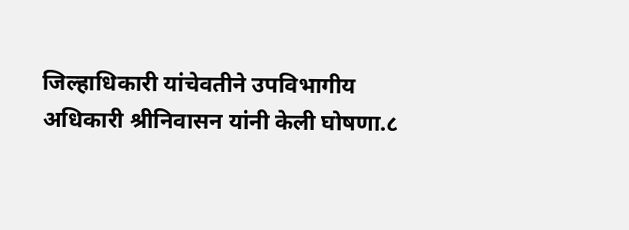जिल्हाधिकारी यांचेवतीने उपविभागीय अधिकारी श्रीनिवासन यांनी केली घोषणा.८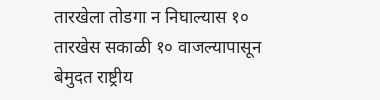तारखेला तोडगा न निघाल्यास १० तारखेस सकाळी १० वाजल्यापासून बेमुदत राष्ट्रीय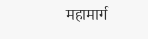महामार्ग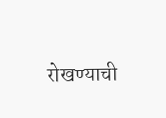रोखण्याची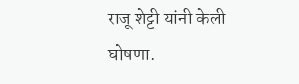राजू शेट्टी यांनी केली घोषणा.